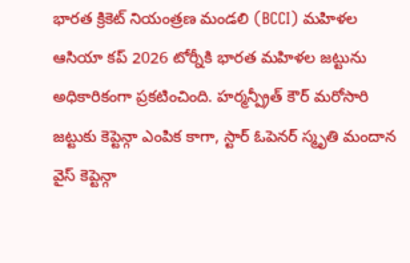భారత క్రికెట్ నియంత్రణ మండలి (BCCI) మహిళల ఆసియా కప్ 2026 టోర్నీకి భారత మహిళల జట్టును అధికారికంగా ప్రకటించింది. హర్మన్ప్రీత్ కౌర్ మరోసారి జట్టుకు కెప్టెన్గా ఎంపిక కాగా, స్టార్ ఓపెనర్ స్మృతి మందాన వైస్ కెప్టెన్గా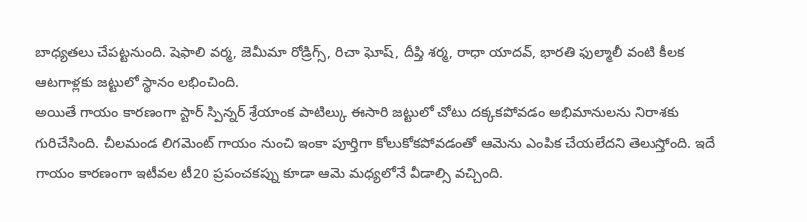బాధ్యతలు చేపట్టనుంది. షెఫాలి వర్మ, జెమీమా రోడ్రిగ్స్, రిచా ఘోష్, దీప్తి శర్మ, రాధా యాదవ్, భారతి ఫుల్మాలీ వంటి కీలక ఆటగాళ్లకు జట్టులో స్థానం లభించింది.
అయితే గాయం కారణంగా స్టార్ స్పిన్నర్ శ్రేయాంక పాటిల్కు ఈసారి జట్టులో చోటు దక్కకపోవడం అభిమానులను నిరాశకు గురిచేసింది. చీలమండ లిగమెంట్ గాయం నుంచి ఇంకా పూర్తిగా కోలుకోకపోవడంతో ఆమెను ఎంపిక చేయలేదని తెలుస్తోంది. ఇదే గాయం కారణంగా ఇటీవల టీ20 ప్రపంచకప్ను కూడా ఆమె మధ్యలోనే వీడాల్సి వచ్చింది.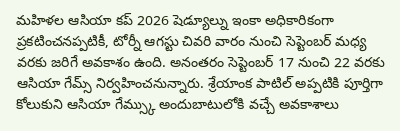మహిళల ఆసియా కప్ 2026 షెడ్యూల్ను ఇంకా అధికారికంగా ప్రకటించనప్పటికీ, టోర్నీ ఆగస్టు చివరి వారం నుంచి సెప్టెంబర్ మధ్య వరకు జరిగే అవకాశం ఉంది. అనంతరం సెప్టెంబర్ 17 నుంచి 22 వరకు ఆసియా గేమ్స్ నిర్వహించనున్నారు. శ్రేయాంక పాటిల్ అప్పటికి పూర్తిగా కోలుకుని ఆసియా గేమ్స్కు అందుబాటులోకి వచ్చే అవకాశాలు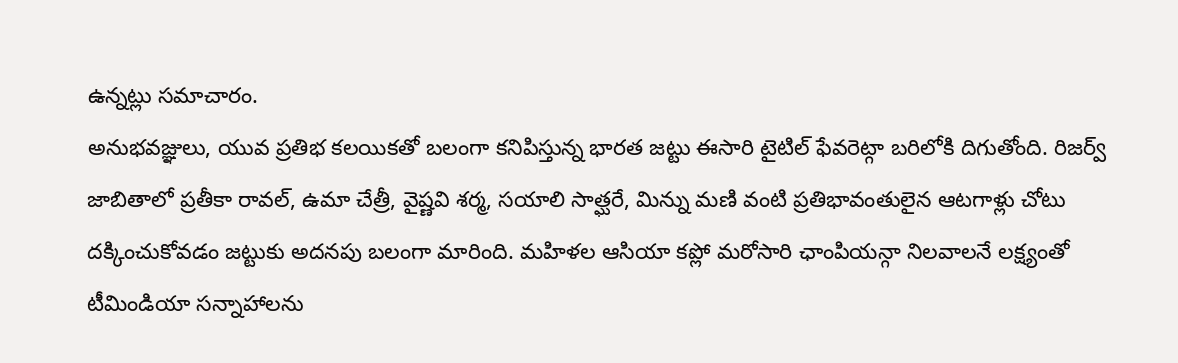ఉన్నట్లు సమాచారం.
అనుభవజ్ఞులు, యువ ప్రతిభ కలయికతో బలంగా కనిపిస్తున్న భారత జట్టు ఈసారి టైటిల్ ఫేవరెట్గా బరిలోకి దిగుతోంది. రిజర్వ్ జాబితాలో ప్రతీకా రావల్, ఉమా చేత్రీ, వైష్ణవి శర్మ, సయాలి సాత్ఘరే, మిన్ను మణి వంటి ప్రతిభావంతులైన ఆటగాళ్లు చోటు దక్కించుకోవడం జట్టుకు అదనపు బలంగా మారింది. మహిళల ఆసియా కప్లో మరోసారి ఛాంపియన్గా నిలవాలనే లక్ష్యంతో టీమిండియా సన్నాహాలను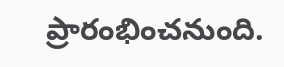ప్రారంభించనుంది.